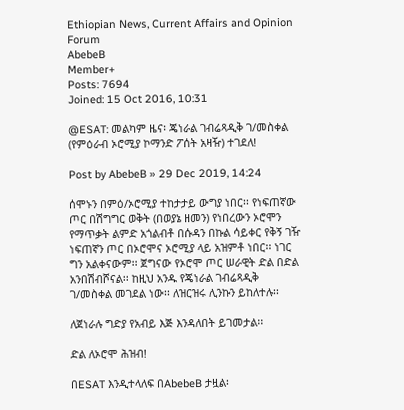Ethiopian News, Current Affairs and Opinion Forum
AbebeB
Member+
Posts: 7694
Joined: 15 Oct 2016, 10:31

@ESAT: መልካም ዜና፡ ጄነራል ገብሬጻዲቅ ገ/መስቀል (የምዕራብ ኦሮሚያ ኮማንድ ፖሰት አዛዥ) ተገደለ!

Post by AbebeB » 29 Dec 2019, 14:24

ሰሞኑን በምዕ/ኦሮሚያ ተከታታይ ውግያ ነበር፡፡ የነፍጠኛው ጦር በሽግግር ወቅት (በወያኔ ዘመን) የነበረውን ኦሮሞን የማጥቃት ልምድ አጎልብቶ በሱዳን በኩል ሳይቀር የቅኝ ገዥ ነፍጠኛን ጦር በኦሮሞና ኦሮሚያ ላይ አዝምቶ ነበር፡፡ ነገር ግን አልቀናውም፡፡ ጀግናው የኦሮሞ ጦር ሠራዊት ድል በድል አንበሽብሾናል፡፡ ከዚህ አንዱ የጄነራል ገብሬጻዲቅ ገ/መስቀል መገደል ነው፡፡ ለዝርዝሩ ሊንኩን ይከለተሉ፡፡

ለጀነራሉ ግድያ የአብይ እጅ እንዳለበት ይገመታል፡፡

ድል ለኦሮሞ ሕዝብ!

በESAT እንዲተላለፍ በAbebeB ታዟል፡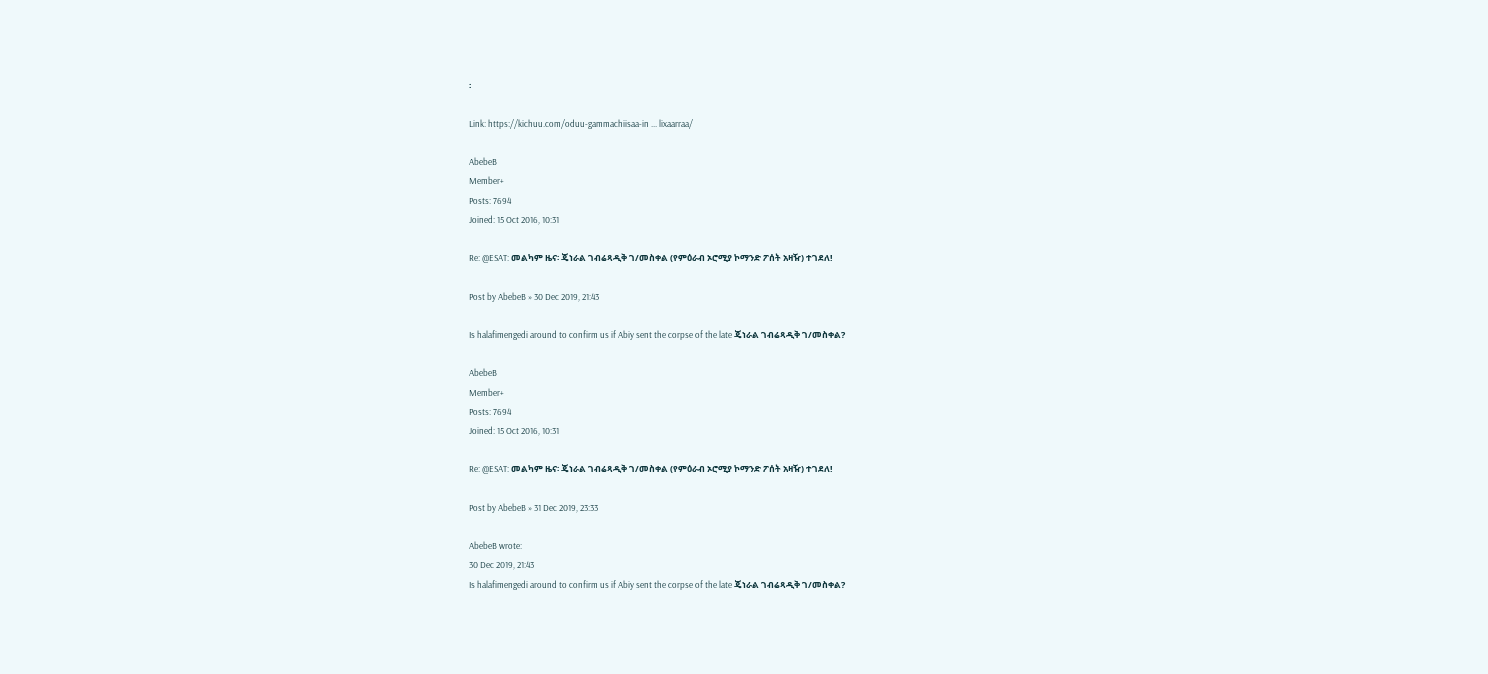፡

Link: https://kichuu.com/oduu-gammachiisaa-in ... lixaarraa/

AbebeB
Member+
Posts: 7694
Joined: 15 Oct 2016, 10:31

Re: @ESAT: መልካም ዜና፡ ጄነራል ገብሬጻዲቅ ገ/መስቀል (የምዕራብ ኦሮሚያ ኮማንድ ፖሰት አዛዥ) ተገደለ!

Post by AbebeB » 30 Dec 2019, 21:43

Is halafimengedi around to confirm us if Abiy sent the corpse of the late ጄነራል ገብሬጻዲቅ ገ/መስቀል?

AbebeB
Member+
Posts: 7694
Joined: 15 Oct 2016, 10:31

Re: @ESAT: መልካም ዜና፡ ጄነራል ገብሬጻዲቅ ገ/መስቀል (የምዕራብ ኦሮሚያ ኮማንድ ፖሰት አዛዥ) ተገደለ!

Post by AbebeB » 31 Dec 2019, 23:33

AbebeB wrote:
30 Dec 2019, 21:43
Is halafimengedi around to confirm us if Abiy sent the corpse of the late ጄነራል ገብሬጻዲቅ ገ/መስቀል?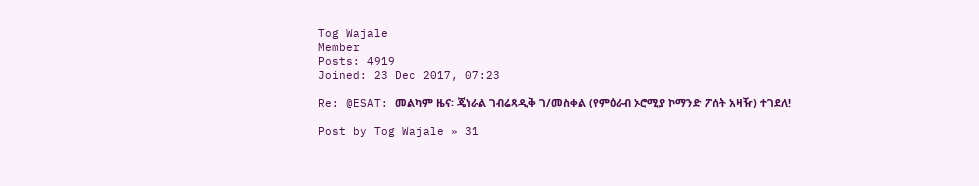Tog Wajale
Member
Posts: 4919
Joined: 23 Dec 2017, 07:23

Re: @ESAT: መልካም ዜና፡ ጄነራል ገብሬጻዲቅ ገ/መስቀል (የምዕራብ ኦሮሚያ ኮማንድ ፖሰት አዛዥ) ተገደለ!

Post by Tog Wajale » 31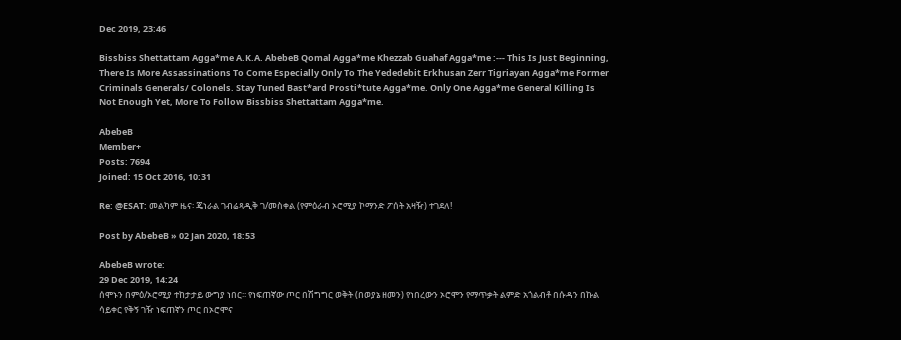Dec 2019, 23:46

Bissbiss Shettattam Agga*me A.K.A. AbebeB Qomal Agga*me Khezzab Guahaf Agga*me :--- This Is Just Beginning, There Is More Assassinations To Come Especially Only To The Yededebit Erkhusan Zerr Tigriayan Agga*me Former Criminals Generals/ Colonels. Stay Tuned Bast*ard Prosti*tute Agga*me. Only One Agga*me General Killing Is Not Enough Yet, More To Follow Bissbiss Shettattam Agga*me.

AbebeB
Member+
Posts: 7694
Joined: 15 Oct 2016, 10:31

Re: @ESAT: መልካም ዜና፡ ጄነራል ገብሬጻዲቅ ገ/መስቀል (የምዕራብ ኦሮሚያ ኮማንድ ፖሰት አዛዥ) ተገደለ!

Post by AbebeB » 02 Jan 2020, 18:53

AbebeB wrote:
29 Dec 2019, 14:24
ሰሞኑን በምዕ/ኦሮሚያ ተከታታይ ውግያ ነበር፡፡ የነፍጠኛው ጦር በሽግግር ወቅት (በወያኔ ዘመን) የነበረውን ኦሮሞን የማጥቃት ልምድ አጎልብቶ በሱዳን በኩል ሳይቀር የቅኝ ገዥ ነፍጠኛን ጦር በኦሮሞና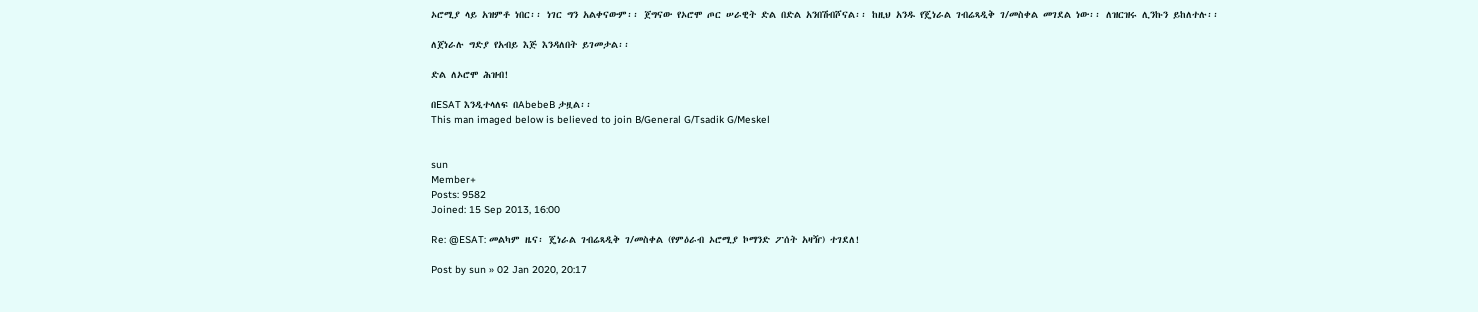ኦሮሚያ ላይ አዝምቶ ነበር፡፡ ነገር ግን አልቀናውም፡፡ ጀግናው የኦሮሞ ጦር ሠራዊት ድል በድል አንበሽብሾናል፡፡ ከዚህ አንዱ የጄነራል ገብሬጻዲቅ ገ/መስቀል መገደል ነው፡፡ ለዝርዝሩ ሊንኩን ይከለተሉ፡፡

ለጀነራሉ ግድያ የአብይ እጅ እንዳለበት ይገመታል፡፡

ድል ለኦሮሞ ሕዝብ!

በESAT እንዲተላለፍ በAbebeB ታዟል፡፡
This man imaged below is believed to join B/General G/Tsadik G/Meskel


sun
Member+
Posts: 9582
Joined: 15 Sep 2013, 16:00

Re: @ESAT: መልካም ዜና፡ ጄነራል ገብሬጻዲቅ ገ/መስቀል (የምዕራብ ኦሮሚያ ኮማንድ ፖሰት አዛዥ) ተገደለ!

Post by sun » 02 Jan 2020, 20:17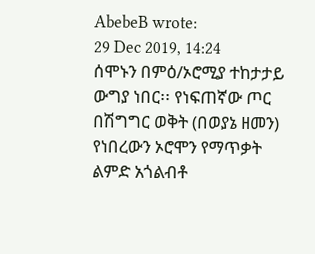AbebeB wrote:
29 Dec 2019, 14:24
ሰሞኑን በምዕ/ኦሮሚያ ተከታታይ ውግያ ነበር፡፡ የነፍጠኛው ጦር በሽግግር ወቅት (በወያኔ ዘመን) የነበረውን ኦሮሞን የማጥቃት ልምድ አጎልብቶ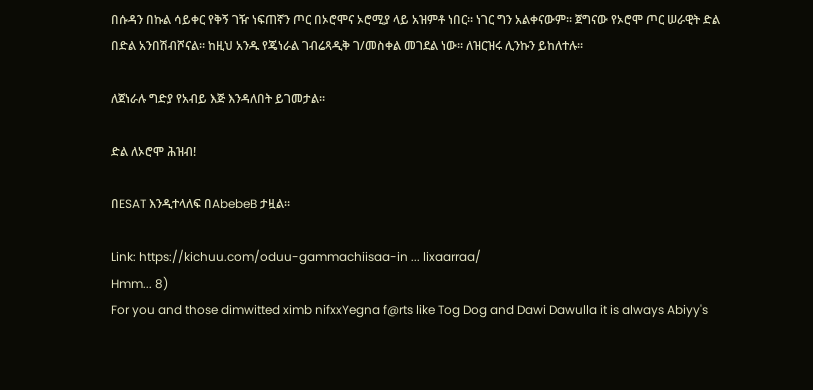በሱዳን በኩል ሳይቀር የቅኝ ገዥ ነፍጠኛን ጦር በኦሮሞና ኦሮሚያ ላይ አዝምቶ ነበር፡፡ ነገር ግን አልቀናውም፡፡ ጀግናው የኦሮሞ ጦር ሠራዊት ድል በድል አንበሽብሾናል፡፡ ከዚህ አንዱ የጄነራል ገብሬጻዲቅ ገ/መስቀል መገደል ነው፡፡ ለዝርዝሩ ሊንኩን ይከለተሉ፡፡

ለጀነራሉ ግድያ የአብይ እጅ እንዳለበት ይገመታል፡፡

ድል ለኦሮሞ ሕዝብ!

በESAT እንዲተላለፍ በAbebeB ታዟል፡፡

Link: https://kichuu.com/oduu-gammachiisaa-in ... lixaarraa/
Hmm... 8)
For you and those dimwitted ximb nifxxYegna f@rts like Tog Dog and Dawi Dawulla it is always Abiyy's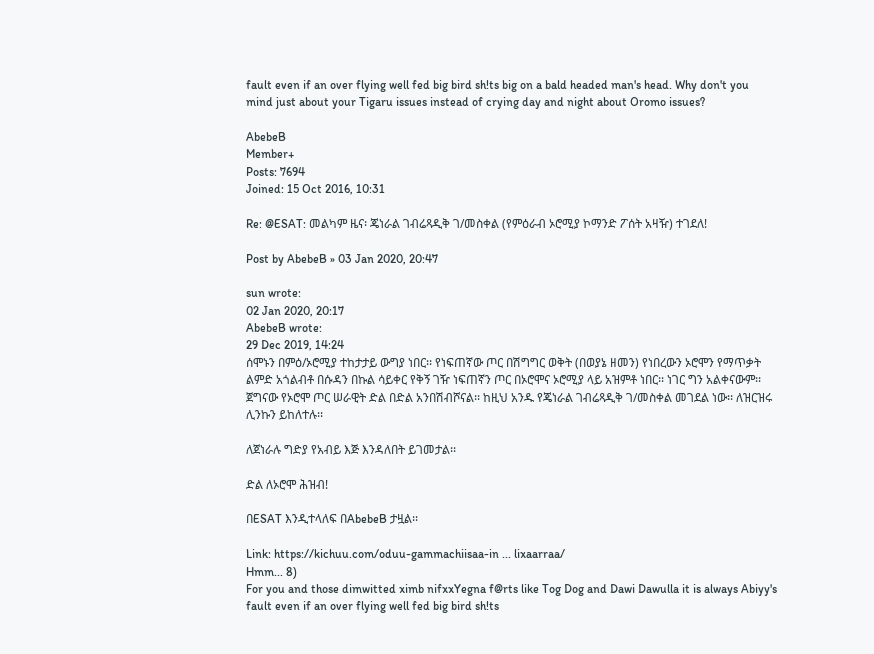fault even if an over flying well fed big bird sh!ts big on a bald headed man's head. Why don't you mind just about your Tigaru issues instead of crying day and night about Oromo issues?

AbebeB
Member+
Posts: 7694
Joined: 15 Oct 2016, 10:31

Re: @ESAT: መልካም ዜና፡ ጄነራል ገብሬጻዲቅ ገ/መስቀል (የምዕራብ ኦሮሚያ ኮማንድ ፖሰት አዛዥ) ተገደለ!

Post by AbebeB » 03 Jan 2020, 20:47

sun wrote:
02 Jan 2020, 20:17
AbebeB wrote:
29 Dec 2019, 14:24
ሰሞኑን በምዕ/ኦሮሚያ ተከታታይ ውግያ ነበር፡፡ የነፍጠኛው ጦር በሽግግር ወቅት (በወያኔ ዘመን) የነበረውን ኦሮሞን የማጥቃት ልምድ አጎልብቶ በሱዳን በኩል ሳይቀር የቅኝ ገዥ ነፍጠኛን ጦር በኦሮሞና ኦሮሚያ ላይ አዝምቶ ነበር፡፡ ነገር ግን አልቀናውም፡፡ ጀግናው የኦሮሞ ጦር ሠራዊት ድል በድል አንበሽብሾናል፡፡ ከዚህ አንዱ የጄነራል ገብሬጻዲቅ ገ/መስቀል መገደል ነው፡፡ ለዝርዝሩ ሊንኩን ይከለተሉ፡፡

ለጀነራሉ ግድያ የአብይ እጅ እንዳለበት ይገመታል፡፡

ድል ለኦሮሞ ሕዝብ!

በESAT እንዲተላለፍ በAbebeB ታዟል፡፡

Link: https://kichuu.com/oduu-gammachiisaa-in ... lixaarraa/
Hmm... 8)
For you and those dimwitted ximb nifxxYegna f@rts like Tog Dog and Dawi Dawulla it is always Abiyy's fault even if an over flying well fed big bird sh!ts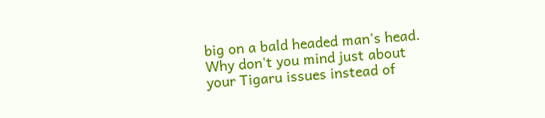big on a bald headed man's head. Why don't you mind just about your Tigaru issues instead of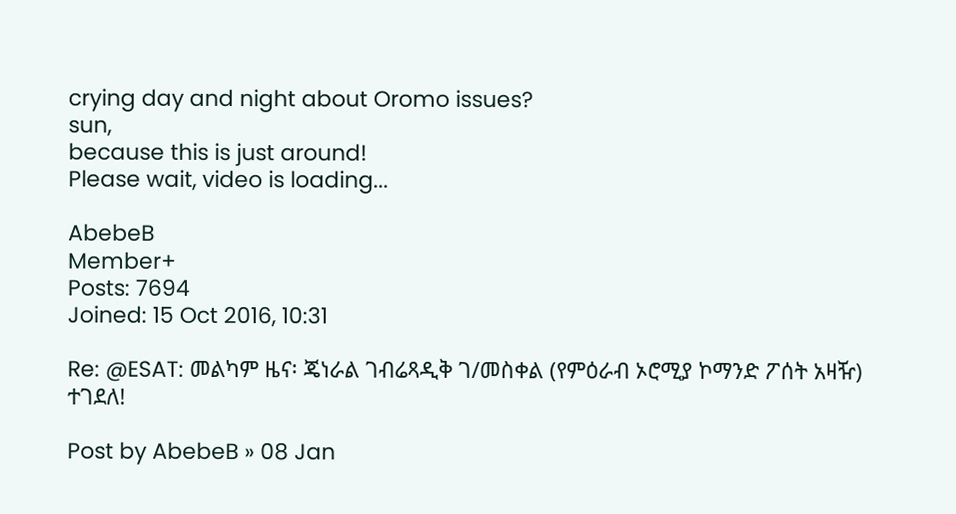crying day and night about Oromo issues?
sun,
because this is just around!
Please wait, video is loading...

AbebeB
Member+
Posts: 7694
Joined: 15 Oct 2016, 10:31

Re: @ESAT: መልካም ዜና፡ ጄነራል ገብሬጻዲቅ ገ/መስቀል (የምዕራብ ኦሮሚያ ኮማንድ ፖሰት አዛዥ) ተገደለ!

Post by AbebeB » 08 Jan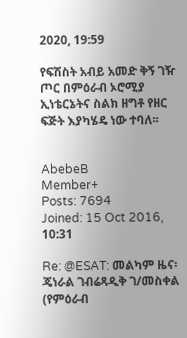2020, 19:59

የፍሽስት አብይ አመድ ቅኝ ገዥ ጦር በምዕራብ ኦሮሚያ ኢነቴርኔትና ስልክ ዘግቶ የዘር ፍጅት እያካሄዴ ነው ተባለ፡፡


AbebeB
Member+
Posts: 7694
Joined: 15 Oct 2016, 10:31

Re: @ESAT: መልካም ዜና፡ ጄነራል ገብሬጻዲቅ ገ/መስቀል (የምዕራብ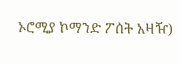ኦሮሚያ ኮማንድ ፖሰት አዛዥ)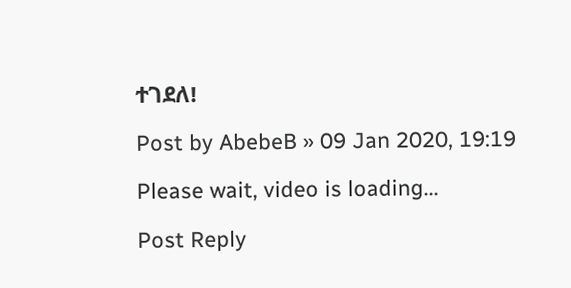ተገደለ!

Post by AbebeB » 09 Jan 2020, 19:19

Please wait, video is loading...

Post Reply